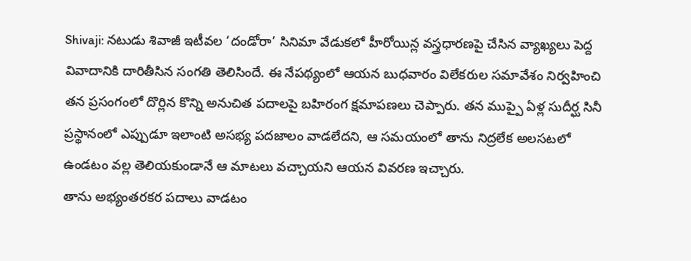Shivaji: నటుడు శివాజీ ఇటీవల ‘దండోరా’ సినిమా వేడుకలో హీరోయిన్ల వస్త్రధారణపై చేసిన వ్యాఖ్యలు పెద్ద వివాదానికి దారితీసిన సంగతి తెలిసిందే. ఈ నేపథ్యంలో ఆయన బుధవారం విలేకరుల సమావేశం నిర్వహించి తన ప్రసంగంలో దొర్లిన కొన్ని అనుచిత పదాలపై బహిరంగ క్షమాపణలు చెప్పారు. తన ముప్పై ఏళ్ల సుదీర్ఘ సినీ ప్రస్థానంలో ఎప్పుడూ ఇలాంటి అసభ్య పదజాలం వాడలేదని, ఆ సమయంలో తాను నిద్రలేక అలసటలో ఉండటం వల్ల తెలియకుండానే ఆ మాటలు వచ్చాయని ఆయన వివరణ ఇచ్చారు.
తాను అభ్యంతరకర పదాలు వాడటం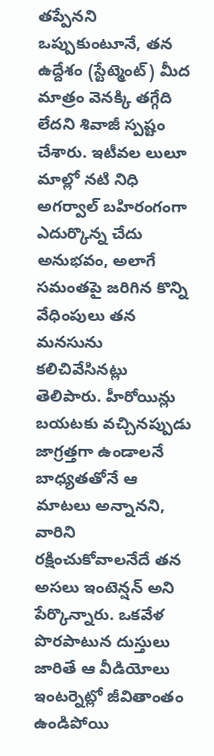తప్పేనని ఒప్పుకుంటూనే, తన ఉద్దేశం (స్టేట్మెంట్) మీద మాత్రం వెనక్కి తగ్గేది లేదని శివాజీ స్పష్టం చేశారు. ఇటీవల లులూ మాల్లో నటి నిధి అగర్వాల్ బహిరంగంగా ఎదుర్కొన్న చేదు అనుభవం, అలాగే సమంతపై జరిగిన కొన్ని వేధింపులు తన మనసును కలిచివేసినట్లు తెలిపారు. హీరోయిన్లు బయటకు వచ్చినప్పుడు జాగ్రత్తగా ఉండాలనే బాధ్యతతోనే ఆ మాటలు అన్నానని, వారిని రక్షించుకోవాలనేదే తన అసలు ఇంటెన్షన్ అని పేర్కొన్నారు. ఒకవేళ పొరపాటున దుస్తులు జారితే ఆ వీడియోలు ఇంటర్నెట్లో జీవితాంతం ఉండిపోయి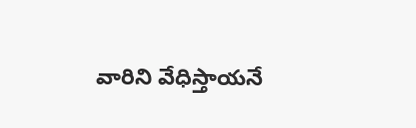వారిని వేధిస్తాయనే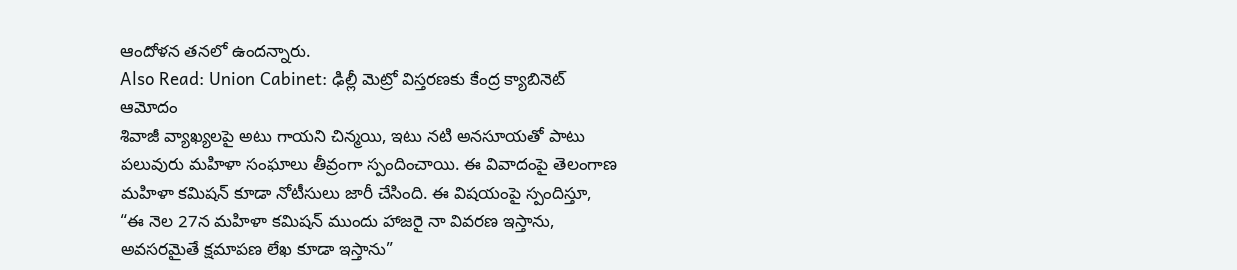ఆందోళన తనలో ఉందన్నారు.
Also Read: Union Cabinet: ఢిల్లీ మెట్రో విస్తరణకు కేంద్ర క్యాబినెట్ ఆమోదం
శివాజీ వ్యాఖ్యలపై అటు గాయని చిన్మయి, ఇటు నటి అనసూయతో పాటు పలువురు మహిళా సంఘాలు తీవ్రంగా స్పందించాయి. ఈ వివాదంపై తెలంగాణ మహిళా కమిషన్ కూడా నోటీసులు జారీ చేసింది. ఈ విషయంపై స్పందిస్తూ, “ఈ నెల 27న మహిళా కమిషన్ ముందు హాజరై నా వివరణ ఇస్తాను, అవసరమైతే క్షమాపణ లేఖ కూడా ఇస్తాను”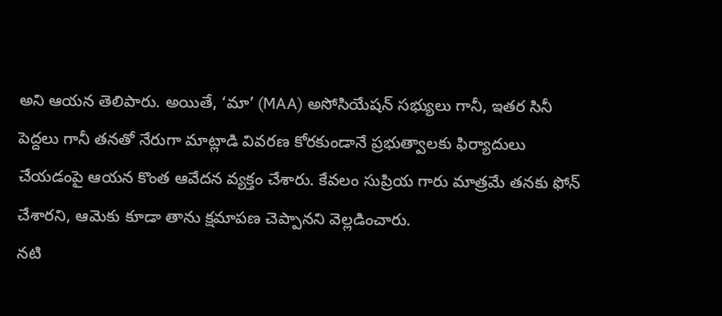అని ఆయన తెలిపారు. అయితే, ‘మా’ (MAA) అసోసియేషన్ సభ్యులు గానీ, ఇతర సినీ పెద్దలు గానీ తనతో నేరుగా మాట్లాడి వివరణ కోరకుండానే ప్రభుత్వాలకు ఫిర్యాదులు చేయడంపై ఆయన కొంత ఆవేదన వ్యక్తం చేశారు. కేవలం సుప్రియ గారు మాత్రమే తనకు ఫోన్ చేశారని, ఆమెకు కూడా తాను క్షమాపణ చెప్పానని వెల్లడించారు.
నటి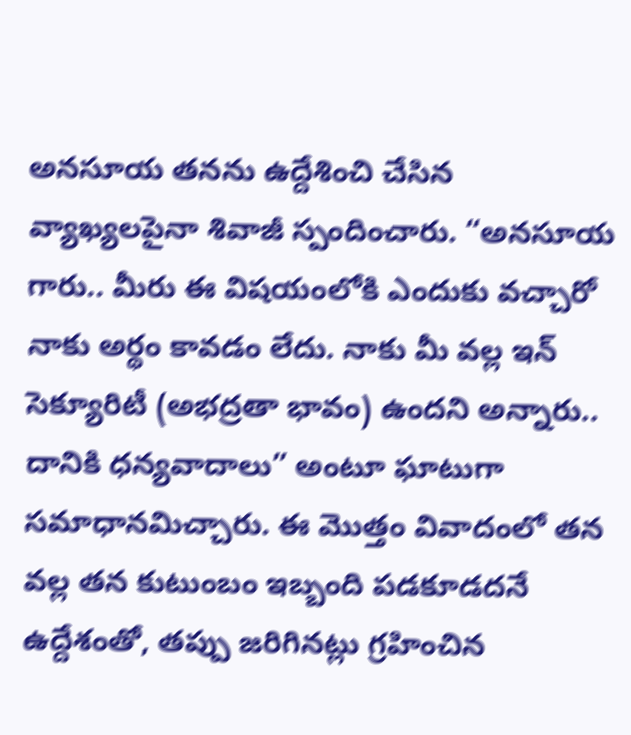అనసూయ తనను ఉద్దేశించి చేసిన వ్యాఖ్యలపైనా శివాజీ స్పందించారు. “అనసూయ గారు.. మీరు ఈ విషయంలోకి ఎందుకు వచ్చారో నాకు అర్థం కావడం లేదు. నాకు మీ వల్ల ఇన్ సెక్యూరిటీ (అభద్రతా భావం) ఉందని అన్నారు.. దానికి ధన్యవాదాలు” అంటూ ఘాటుగా సమాధానమిచ్చారు. ఈ మొత్తం వివాదంలో తన వల్ల తన కుటుంబం ఇబ్బంది పడకూడదనే ఉద్దేశంతో, తప్పు జరిగినట్లు గ్రహించిన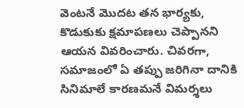వెంటనే మొదట తన భార్యకు, కొడుకుకు క్షమాపణలు చెప్పానని ఆయన వివరించారు. చివరగా, సమాజంలో ఏ తప్పు జరిగినా దానికి సినిమాలే కారణమనే విమర్శలు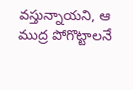వస్తున్నాయని, ఆ ముద్ర పోగొట్టాలనే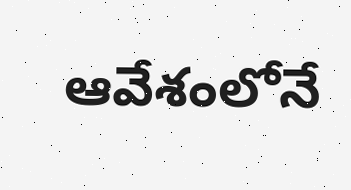ఆవేశంలోనే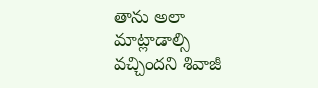తాను అలా మాట్లాడాల్సి వచ్చిందని శివాజీ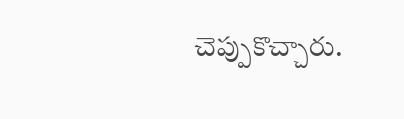చెప్పుకొచ్చారు.